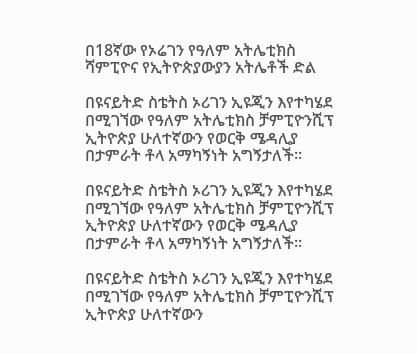በ18ኛው የኦሬገን የዓለም አትሌቲክስ ሻምፒዮና የኢትዮጵያውያን አትሌቶች ድል

በዩናይትድ ስቴትስ ኦሪገን ኢዩጂን እየተካሄደ በሚገኘው የዓለም አትሌቲክስ ቻምፒዮንሺፕ ኢትዮጵያ ሁለተኛውን የወርቅ ሜዳሊያ በታምራት ቶላ አማካኝነት አግኝታለች።

በዩናይትድ ስቴትስ ኦሪገን ኢዩጂን እየተካሄደ በሚገኘው የዓለም አትሌቲክስ ቻምፒዮንሺፕ ኢትዮጵያ ሁለተኛውን የወርቅ ሜዳሊያ በታምራት ቶላ አማካኝነት አግኝታለች።

በዩናይትድ ስቴትስ ኦሪገን ኢዩጂን እየተካሄደ በሚገኘው የዓለም አትሌቲክስ ቻምፒዮንሺፕ ኢትዮጵያ ሁለተኛውን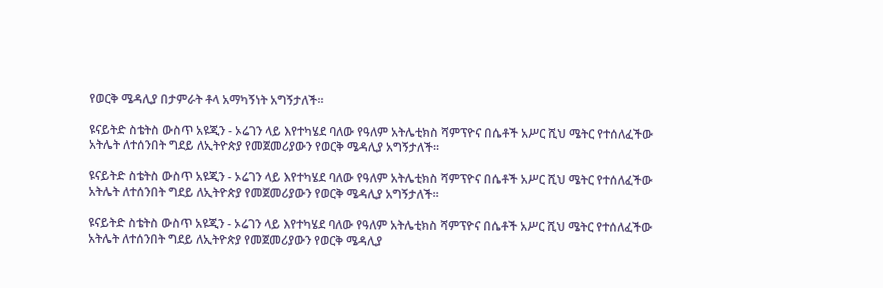የወርቅ ሜዳሊያ በታምራት ቶላ አማካኝነት አግኝታለች።

ዩናይትድ ስቴትስ ውስጥ አዩጂን - ኦሬገን ላይ እየተካሄደ ባለው የዓለም አትሌቲክስ ሻምፕዮና በሴቶች አሥር ሺህ ሜትር የተሰለፈችው አትሌት ለተሰንበት ግደይ ለኢትዮጵያ የመጀመሪያውን የወርቅ ሜዳሊያ አግኝታለች።

ዩናይትድ ስቴትስ ውስጥ አዩጂን - ኦሬገን ላይ እየተካሄደ ባለው የዓለም አትሌቲክስ ሻምፕዮና በሴቶች አሥር ሺህ ሜትር የተሰለፈችው አትሌት ለተሰንበት ግደይ ለኢትዮጵያ የመጀመሪያውን የወርቅ ሜዳሊያ አግኝታለች።

ዩናይትድ ስቴትስ ውስጥ አዩጂን - ኦሬገን ላይ እየተካሄደ ባለው የዓለም አትሌቲክስ ሻምፕዮና በሴቶች አሥር ሺህ ሜትር የተሰለፈችው አትሌት ለተሰንበት ግደይ ለኢትዮጵያ የመጀመሪያውን የወርቅ ሜዳሊያ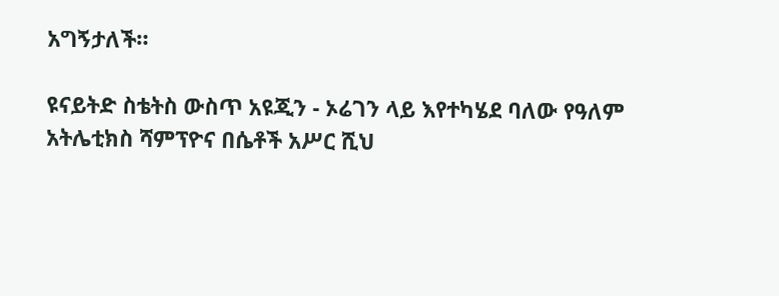አግኝታለች።

ዩናይትድ ስቴትስ ውስጥ አዩጂን - ኦሬገን ላይ እየተካሄደ ባለው የዓለም አትሌቲክስ ሻምፕዮና በሴቶች አሥር ሺህ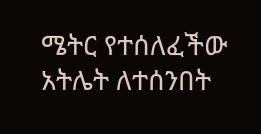ሜትር የተሰለፈችው አትሌት ለተሰንበት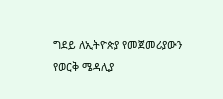ግደይ ለኢትዮጵያ የመጀመሪያውን የወርቅ ሜዳሊያ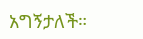አግኝታለች።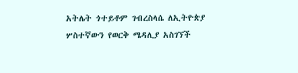አትሌት ጎተይቶም ገብረስላሴ ለኢትዮጵያ ሦስተኛውን የወርቅ ሜዳሊያ አስገኘች